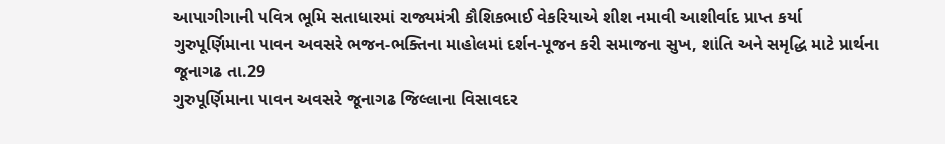આપાગીગાની પવિત્ર ભૂમિ સતાધારમાં રાજ્યમંત્રી કૌશિકભાઈ વેકરિયાએ શીશ નમાવી આશીર્વાદ પ્રાપ્ત કર્યા
ગુરુપૂર્ણિમાના પાવન અવસરે ભજન-ભક્તિના માહોલમાં દર્શન-પૂજન કરી સમાજના સુખ, શાંતિ અને સમૃદ્ધિ માટે પ્રાર્થના
જૂનાગઢ તા.29
ગુરુપૂર્ણિમાના પાવન અવસરે જૂનાગઢ જિલ્લાના વિસાવદર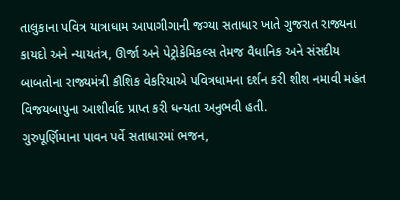તાલુકાના પવિત્ર યાત્રાધામ આપાગીગાની જગ્યા સતાધાર ખાતે ગુજરાત રાજ્યના કાયદો અને ન્યાયતંત્ર, ઊર્જા અને પેટ્રોકેમિકલ્સ તેમજ વૈધાનિક અને સંસદીય બાબતોના રાજ્યમંત્રી કૌશિક વેકરિયાએ પવિત્રધામના દર્શન કરી શીશ નમાવી મહંત વિજયબાપુના આશીર્વાદ પ્રાપ્ત કરી ધન્યતા અનુભવી હતી.
ગુરુપૂર્ણિમાના પાવન પર્વે સતાધારમાં ભજન,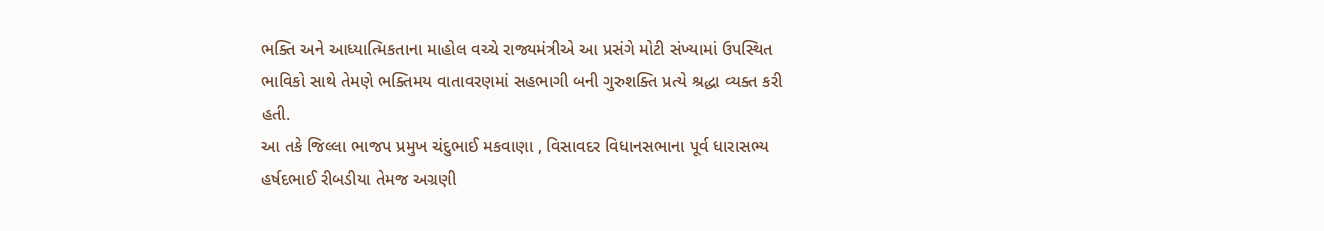ભક્તિ અને આધ્યાત્મિકતાના માહોલ વચ્ચે રાજ્યમંત્રીએ આ પ્રસંગે મોટી સંખ્યામાં ઉપસ્થિત ભાવિકો સાથે તેમણે ભક્તિમય વાતાવરણમાં સહભાગી બની ગુરુશક્તિ પ્રત્યે શ્રદ્ધા વ્યક્ત કરી હતી.
આ તકે જિલ્લા ભાજપ પ્રમુખ ચંદુભાઈ મકવાણા , વિસાવદર વિધાનસભાના પૂર્વ ધારાસભ્ય હર્ષદભાઈ રીબડીયા તેમજ અગ્રણી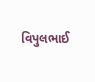વિપુલભાઈ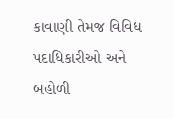કાવાણી તેમજ વિવિધ પદાધિકારીઓ અને બહોળી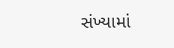સંખ્યામાં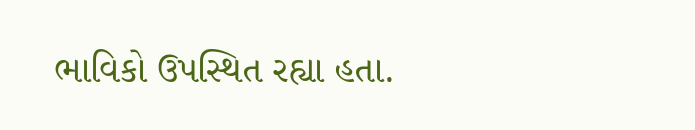ભાવિકો ઉપસ્થિત રહ્યા હતા.